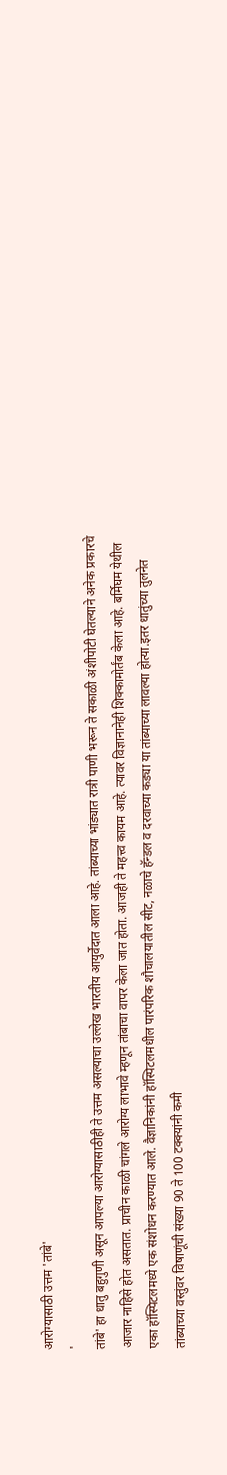आरोग्यासाठी उत्तम 'तांबे'
'
तांबे' हा धातु बहुगुणी असून आपल्या आरोग्यासाठीही ते उत्तम असल्याचा उल्लेख भारतीय आयुर्वेदात आला आहे. तांब्याच्या भांड्यात रात्री पाणी भरून ते सकाळी अंशीपोटी घेतल्याने अनेक प्रकारचे आजार नाहिसे होत असतात. प्राचीन काळी चांगले आरोग्य लाभावे म्हणून तांबाचा वापर केला जात होता. आजही ते महत्त्व कायम आहे. त्यावर विज्ञानानेही शिक्कामोर्तंब केला आहे. बर्मिघम येथील एका हॉस्पिटलमध्ये एक संशोधन करण्यात आले. वैज्ञानिकांनी हॉस्पिटलमधील पारंपरिक शौचालयातील सीट, नळाचे हॅन्डल व दरवाच्या कड्या या तांब्याच्या लावल्या होत्या.इतर धातुंच्या तुलनेत तांब्याच्या वस्तुंवर विषाणूंची संख्या 90 ते 100 टक्क्यांनी कमी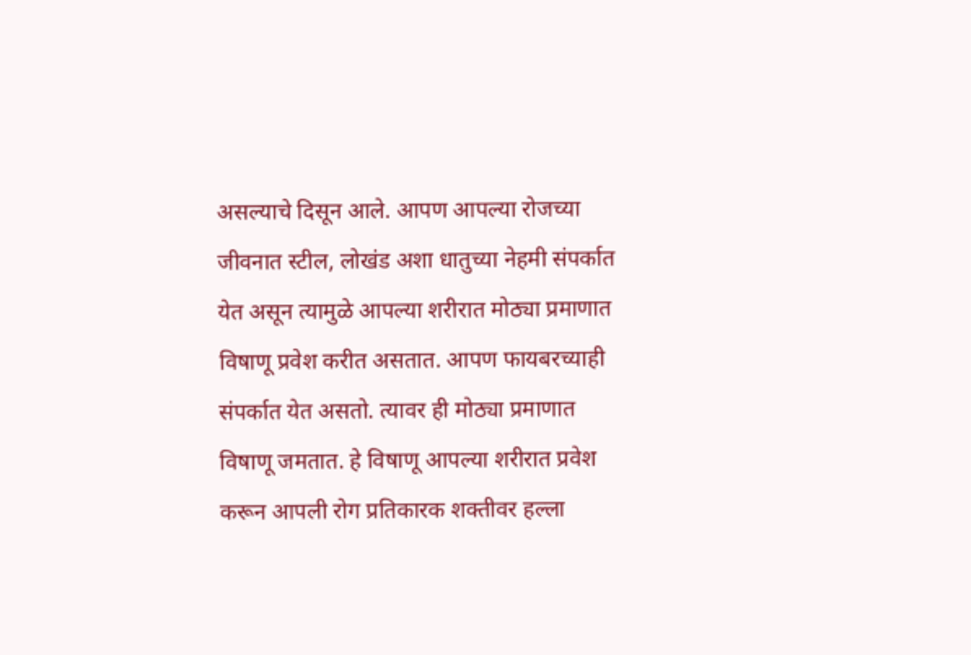असल्याचे दिसून आले. आपण आपल्या रोजच्या जीवनात स्टील, लोखंड अशा धातुच्या नेहमी संपर्कात येत असून त्यामुळे आपल्या शरीरात मोठ्या प्रमाणात विषाणू प्रवेश करीत असतात. आपण फायबरच्याही संपर्कात येत असतो. त्यावर ही मोठ्या प्रमाणात विषाणू जमतात. हे विषाणू आपल्या शरीरात प्रवेश करून आपली रोग प्रतिकारक शक्तीवर हल्ला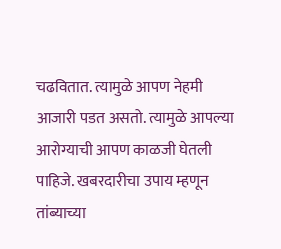चढवितात. त्यामुळे आपण नेहमी आजारी पडत असतो. त्यामुळे आपल्या आरोग्याची आपण काळजी घेतली पाहिजे. खबरदारीचा उपाय म्हणून तांब्याच्या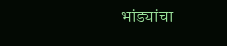भांड्यांचा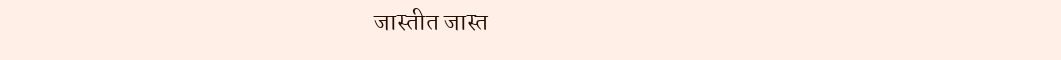जास्तीत जास्त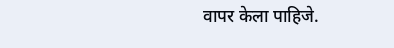वापर केला पाहिजे.